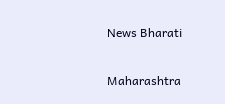News Bharati

Maharashtra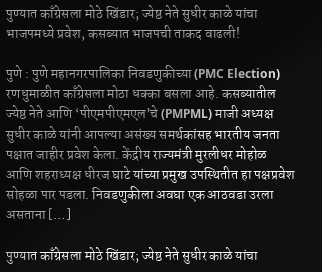पुण्यात काँग्रेसला मोठे खिंडार; ज्येष्ठ नेते सुधीर काळे यांचा भाजपमध्ये प्रवेश, कसब्यात भाजपची ताकद वाढली!

पुणे : पुणे महानगरपालिका निवडणुकीच्या (PMC Election) रणधुमाळीत काँग्रेसला मोठा धक्का बसला आहे. कसब्यातील ज्येष्ठ नेते आणि ‘पीएमपीएमएल’चे (PMPML) माजी अध्यक्ष सुधीर काळे यांनी आपल्या असंख्य समर्थकांसह भारतीय जनता पक्षात जाहीर प्रवेश केला. केंद्रीय राज्यमंत्री मुरलीधर मोहोळ आणि शहराध्यक्ष धीरज घाटे यांच्या प्रमुख उपस्थितीत हा पक्षप्रवेश सोहळा पार पडला. निवडणुकीला अवघा एक आठवडा उरला असताना […]

पुण्यात काँग्रेसला मोठे खिंडार; ज्येष्ठ नेते सुधीर काळे यांचा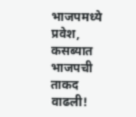भाजपमध्ये प्रवेश, कसब्यात भाजपची ताकद वाढली!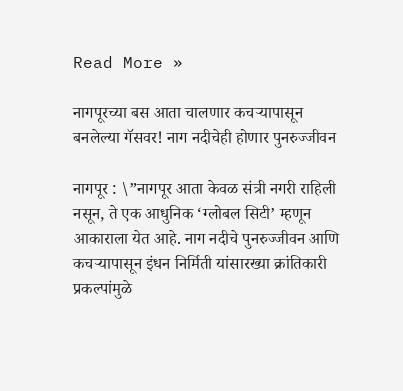Read More »

नागपूरच्या बस आता चालणार कचऱ्यापासून बनलेल्या गॅसवर! नाग नदीचेही होणार पुनरुज्जीवन

नागपूर : \”नागपूर आता केवळ संत्री नगरी राहिली नसून, ते एक आधुनिक ‘ग्लोबल सिटी’ म्हणून आकाराला येत आहे. नाग नदीचे पुनरुज्जीवन आणि कचऱ्यापासून इंधन निर्मिती यांसारख्या क्रांतिकारी प्रकल्पांमुळे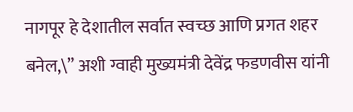नागपूर हे देशातील सर्वात स्वच्छ आणि प्रगत शहर बनेल,\” अशी ग्वाही मुख्यमंत्री देवेंद्र फडणवीस यांनी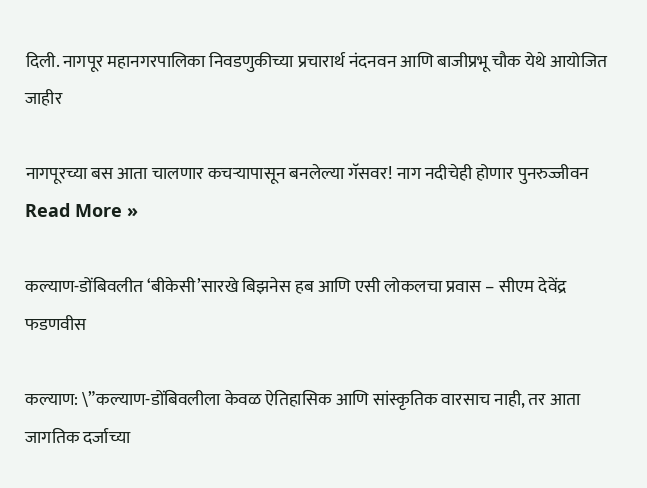दिली. नागपूर महानगरपालिका निवडणुकीच्या प्रचारार्थ नंदनवन आणि बाजीप्रभू चौक येथे आयोजित जाहीर

नागपूरच्या बस आता चालणार कचऱ्यापासून बनलेल्या गॅसवर! नाग नदीचेही होणार पुनरुज्जीवन Read More »

कल्याण-डोंबिवलीत ‘बीकेसी’सारखे बिझनेस हब आणि एसी लोकलचा प्रवास – सीएम देवेंद्र फडणवीस

कल्याण: \”कल्याण-डोंबिवलीला केवळ ऐतिहासिक आणि सांस्कृतिक वारसाच नाही, तर आता जागतिक दर्जाच्या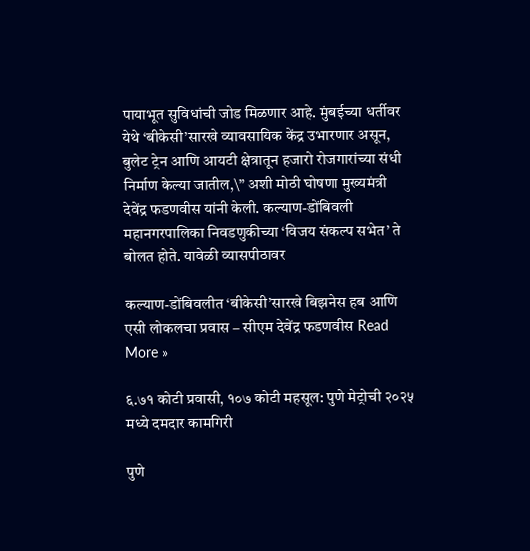पायाभूत सुविधांची जोड मिळणार आहे. मुंबईच्या धर्तीवर येथे ‘बीकेसी’सारखे व्यावसायिक केंद्र उभारणार असून, बुलेट ट्रेन आणि आयटी क्षेत्रातून हजारो रोजगारांच्या संधी निर्माण केल्या जातील,\” अशी मोठी घोषणा मुख्यमंत्री देवेंद्र फडणवीस यांनी केली. कल्याण-डोंबिवली महानगरपालिका निवडणुकीच्या ‘विजय संकल्प सभेत’ ते बोलत होते. यावेळी व्यासपीठावर

कल्याण-डोंबिवलीत ‘बीकेसी’सारखे बिझनेस हब आणि एसी लोकलचा प्रवास – सीएम देवेंद्र फडणवीस Read More »

६.७१ कोटी प्रवासी, १०७ कोटी महसूल: पुणे मेट्रोची २०२५ मध्ये दमदार कामगिरी

पुणे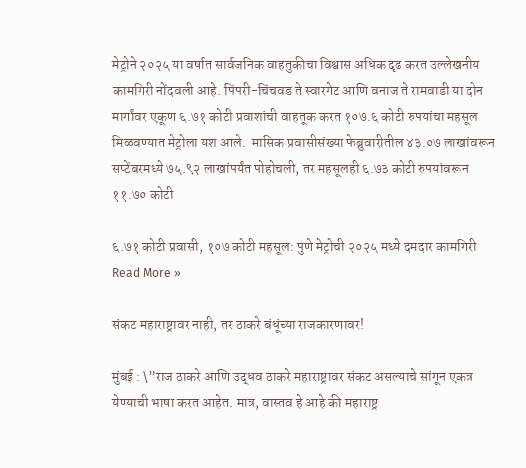मेट्रोने २०२५ या वर्षात सार्वजनिक वाहतुकीचा विश्वास अधिक दृढ करत उल्लेखनीय कामगिरी नोंदवली आहे. पिंपरी-चिंचवड ते स्वारगेट आणि वनाज ते रामवाडी या दोन मार्गांवर एकूण ६.७१ कोटी प्रवाशांची वाहतूक करत १०७.६ कोटी रुपयांचा महसूल मिळवण्यात मेट्रोला यश आले.  मासिक प्रवासीसंख्या फेब्रुवारीतील ४३.०७ लाखांवरून सप्टेंबरमध्ये ७५.९२ लाखांपर्यंत पोहोचली, तर महसूलही ६.७३ कोटी रुपयांवरून ११.७० कोटी

६.७१ कोटी प्रवासी, १०७ कोटी महसूल: पुणे मेट्रोची २०२५ मध्ये दमदार कामगिरी Read More »

संकट महाराष्ट्रावर नाही, तर ठाकरे बंधूंच्या राजकारणावर!

मुंबई : \”राज ठाकरे आणि उद्धव ठाकरे महाराष्ट्रावर संकट असल्याचे सांगून एकत्र येण्याची भाषा करत आहेत. मात्र, वास्तव हे आहे की महाराष्ट्र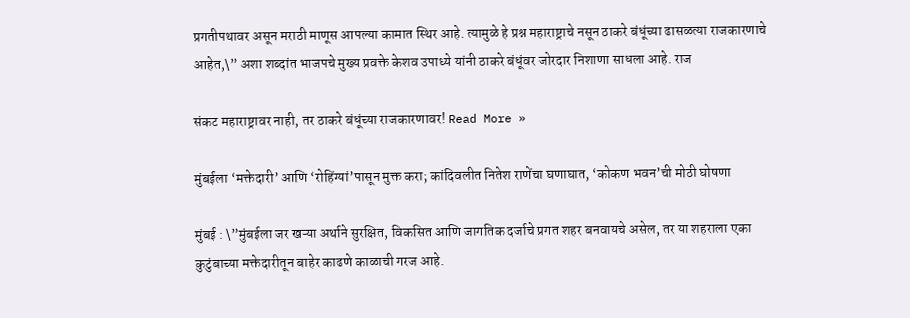प्रगतीपथावर असून मराठी माणूस आपल्या कामात स्थिर आहे. त्यामुळे हे प्रश्न महाराष्ट्राचे नसून ठाकरे बंधूंच्या ढासळत्या राजकारणाचे आहेत,\” अशा शब्दांत भाजपचे मुख्य प्रवक्ते केशव उपाध्ये यांनी ठाकरे बंधूंवर जोरदार निशाणा साधला आहे. राज

संकट महाराष्ट्रावर नाही, तर ठाकरे बंधूंच्या राजकारणावर! Read More »

मुंबईला ‘मक्तेदारी’ आणि ‘रोहिंग्यां’पासून मुक्त करा; कांदिवलीत नितेश राणेंचा घणाघात, ‘कोकण भवन’ची मोठी घोषणा

मुंबई : \”मुंबईला जर खऱ्या अर्थाने सुरक्षित, विकसित आणि जागतिक दर्जाचे प्रगत शहर बनवायचे असेल, तर या शहराला एका कुटुंबाच्या मक्तेदारीतून बाहेर काढणे काळाची गरज आहे.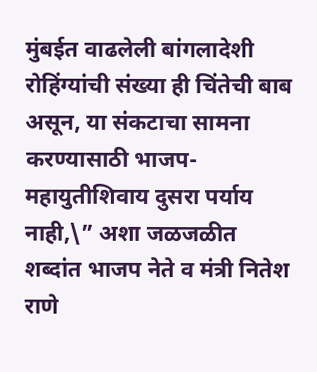मुंबईत वाढलेली बांगलादेशी रोहिंग्यांची संख्या ही चिंतेची बाब असून, या संकटाचा सामना करण्यासाठी भाजप-महायुतीशिवाय दुसरा पर्याय नाही,\” अशा जळजळीत शब्दांत भाजप नेते व मंत्री नितेश राणे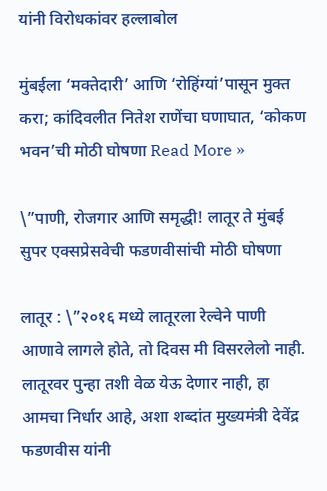यांनी विरोधकांवर हल्लाबोल

मुंबईला ‘मक्तेदारी’ आणि ‘रोहिंग्यां’पासून मुक्त करा; कांदिवलीत नितेश राणेंचा घणाघात, ‘कोकण भवन’ची मोठी घोषणा Read More »

\”पाणी, रोजगार आणि समृद्धी! लातूर ते मुंबई सुपर एक्सप्रेसवेची फडणवीसांची मोठी घोषणा

लातूर : \”२०१६ मध्ये लातूरला रेल्वेने पाणी आणावे लागले होते, तो दिवस मी विसरलेलो नाही. लातूरवर पुन्हा तशी वेळ येऊ देणार नाही, हा आमचा निर्धार आहे, अशा शब्दांत मुख्यमंत्री देवेंद्र फडणवीस यांनी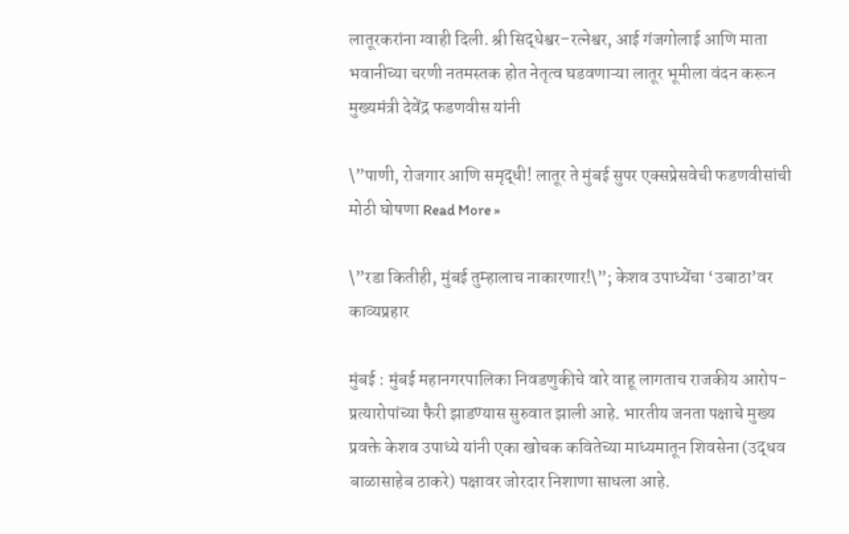लातूरकरांना ग्वाही दिली. श्री सिद्धेश्वर–रत्नेश्वर, आई गंजगोलाई आणि माता भवानीच्या चरणी नतमस्तक होत नेतृत्व घडवणाऱ्या लातूर भूमीला वंदन करून मुख्यमंत्री देवेंद्र फडणवीस यांनी

\”पाणी, रोजगार आणि समृद्धी! लातूर ते मुंबई सुपर एक्सप्रेसवेची फडणवीसांची मोठी घोषणा Read More »

\”रडा कितीही, मुंबई तुम्हालाच नाकारणार!\”; केशव उपाध्येंचा ‘उबाठा’वर काव्यप्रहार

मुंबई : मुंबई महानगरपालिका निवडणुकीचे वारे वाहू लागताच राजकीय आरोप-प्रत्यारोपांच्या फैरी झाडण्यास सुरुवात झाली आहे. भारतीय जनता पक्षाचे मुख्य प्रवक्ते केशव उपाध्ये यांनी एका खोचक कवितेच्या माध्यमातून शिवसेना (उद्धव बाळासाहेब ठाकरे) पक्षावर जोरदार निशाणा साधला आहे.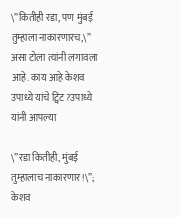\”कितीही रडा, पण मुंबई तुम्हाला नाकारणारच,\” असा टोला त्यांनी लगावला आहे. काय आहे केशव उपाध्ये यांचे ट्विट?उपाध्ये यांनी आपल्या

\”रडा कितीही, मुंबई तुम्हालाच नाकारणार!\”; केशव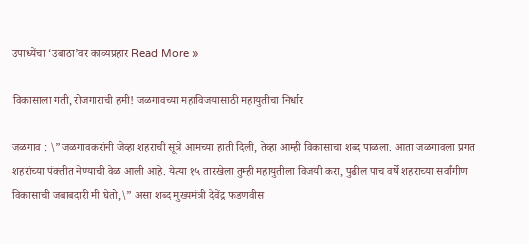उपाध्येंचा ‘उबाठा’वर काव्यप्रहार Read More »

विकासाला गती, रोजगाराची हमी! जळगावच्या महाविजयासाठी महायुतीचा निर्धार

जळगाव : \”जळगावकरांनी जेव्हा शहराची सूत्रे आमच्या हाती दिली, तेव्हा आम्ही विकासाचा शब्द पाळला. आता जळगावला प्रगत शहरांच्या पंक्तीत नेण्याची वेळ आली आहे. येत्या १५ तारखेला तुम्ही महायुतीला विजयी करा, पुढील पाच वर्षे शहराच्या सर्वांगीण विकासाची जबाबदारी मी घेतो,\” असा शब्द मुख्यमंत्री देवेंद्र फडणवीस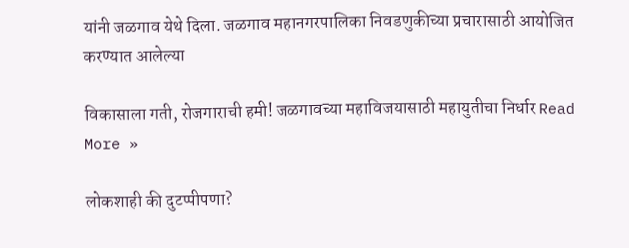यांनी जळगाव येथे दिला. जळगाव महानगरपालिका निवडणुकीच्या प्रचारासाठी आयोजित करण्यात आलेल्या

विकासाला गती, रोजगाराची हमी! जळगावच्या महाविजयासाठी महायुतीचा निर्धार Read More »

लोकशाही की दुटप्पीपणा?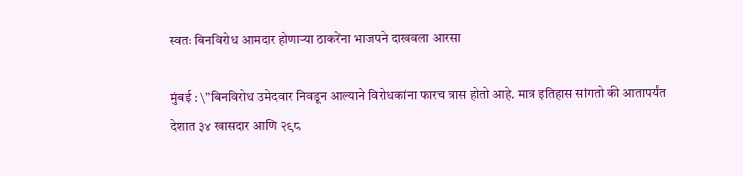स्वतः बिनविरोध आमदार होणाऱ्या ठाकरेंना भाजपने दाखवला आरसा

मुंबई : \”बिनविरोध उमेदवार निवडून आल्याने विरोधकांना फारच त्रास होतो आहे. मात्र इतिहास सांगतो की आतापर्यंत देशात ३४ खासदार आणि २९८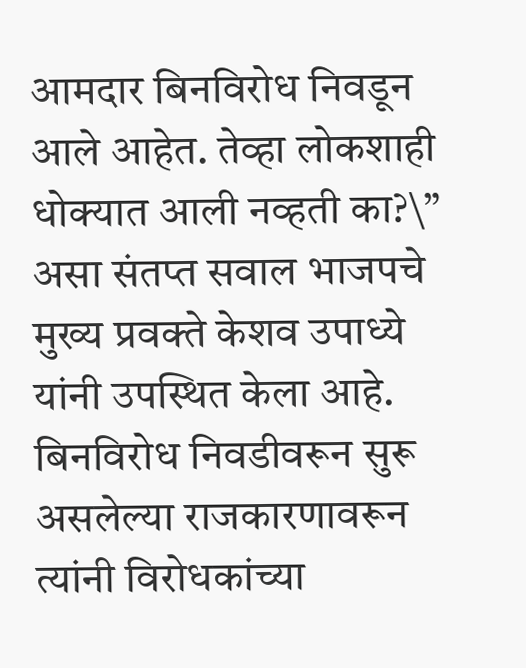आमदार बिनविरोध निवडून आले आहेत. तेव्हा लोकशाही धोक्यात आली नव्हती का?\” असा संतप्त सवाल भाजपचे मुख्य प्रवक्ते केशव उपाध्ये यांनी उपस्थित केला आहे. बिनविरोध निवडीवरून सुरू असलेल्या राजकारणावरून त्यांनी विरोधकांच्या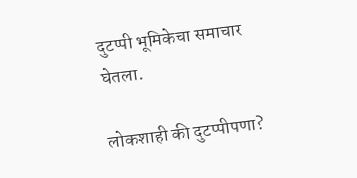दुटप्पी भूमिकेचा समाचार घेतला.

लोकशाही की दुटप्पीपणा?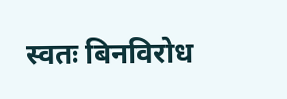स्वतः बिनविरोध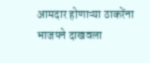आमदार होणाऱ्या ठाकरेंना भाजपने दाखवला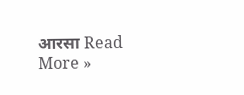आरसा Read More »